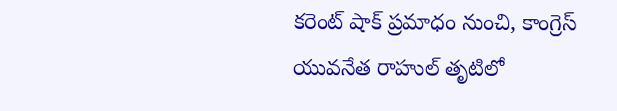కరెంట్ షాక్ ప్రమాధం నుంచి, కాంగ్రెస్ యువనేత రాహుల్ తృటిలో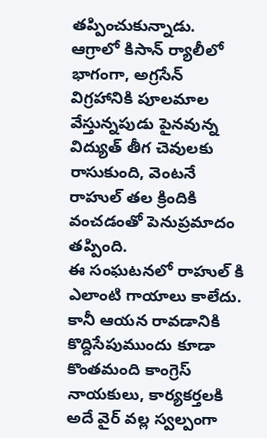తప్పించుకున్నాడు.
ఆగ్రాలో కిసాన్ ర్యాలీలో భాగంగా, అగ్రసేన్ విగ్రహానికి పూలమాల వేస్తున్నపుడు పైనవున్న విద్యుత్ తీగ చెవులకు రాసుకుంది, వెంటనే రాహుల్ తల క్రిందికి వంచడంతో పెనుప్రమాదం తప్పింది.
ఈ సంఘటనలో రాహుల్ కి ఎలాంటి గాయాలు కాలేదు. కానీ ఆయన రావడానికి కొద్దిసేపుముందు కూడా కొంతమంది కాంగ్రెస్ నాయకులు, కార్యకర్తలకి అదే వైర్ వల్ల స్వల్పంగా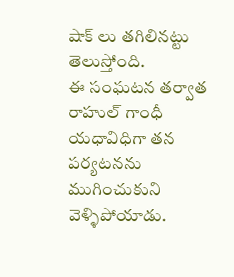షాక్ లు తగిలినట్టు తెలుస్తోంది.
ఈ సంఘటన తర్వాత రాహుల్ గాంధీ యధావిధిగా తన పర్యటనను ముగించుకుని వెళ్ళిపోయాడు.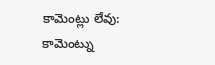కామెంట్లు లేవు:
కామెంట్ను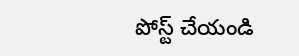పోస్ట్ చేయండి